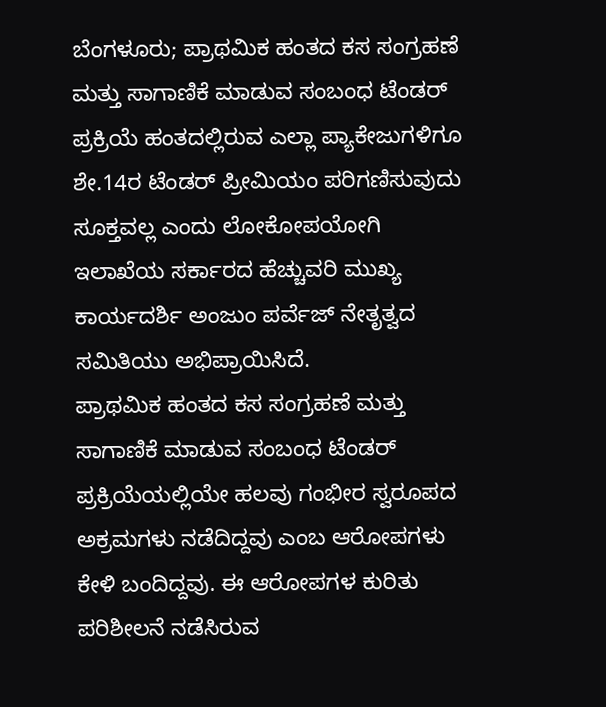ಬೆಂಗಳೂರು; ಪ್ರಾಥಮಿಕ ಹಂತದ ಕಸ ಸಂಗ್ರಹಣೆ ಮತ್ತು ಸಾಗಾಣಿಕೆ ಮಾಡುವ ಸಂಬಂಧ ಟೆಂಡರ್ ಪ್ರಕ್ರಿಯೆ ಹಂತದಲ್ಲಿರುವ ಎಲ್ಲಾ ಪ್ಯಾಕೇಜುಗಳಿಗೂ ಶೇ.14ರ ಟೆಂಡರ್ ಪ್ರೀಮಿಯಂ ಪರಿಗಣಿಸುವುದು ಸೂಕ್ತವಲ್ಲ ಎಂದು ಲೋಕೋಪಯೋಗಿ ಇಲಾಖೆಯ ಸರ್ಕಾರದ ಹೆಚ್ಚುವರಿ ಮುಖ್ಯ ಕಾರ್ಯದರ್ಶಿ ಅಂಜುಂ ಪರ್ವೆಜ್ ನೇತೃತ್ವದ ಸಮಿತಿಯು ಅಭಿಪ್ರಾಯಿಸಿದೆ.
ಪ್ರಾಥಮಿಕ ಹಂತದ ಕಸ ಸಂಗ್ರಹಣೆ ಮತ್ತು ಸಾಗಾಣಿಕೆ ಮಾಡುವ ಸಂಬಂಧ ಟೆಂಡರ್ ಪ್ರಕ್ರಿಯೆಯಲ್ಲಿಯೇ ಹಲವು ಗಂಭೀರ ಸ್ವರೂಪದ ಅಕ್ರಮಗಳು ನಡೆದಿದ್ದವು ಎಂಬ ಆರೋಪಗಳು ಕೇಳಿ ಬಂದಿದ್ದವು. ಈ ಆರೋಪಗಳ ಕುರಿತು ಪರಿಶೀಲನೆ ನಡೆಸಿರುವ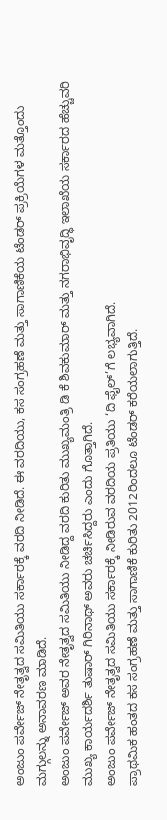ಅಂಜುಂ ಪರ್ವೇಜ್ ನೇತೃತ್ವದ ಸಮಿತಿಯು ಸರ್ಕಾರಕ್ಕೆ ವರದಿ ನೀಡಿದೆ. ಈ ವರದಿಯು, ಕಸ ಸಂಗ್ರಹಣೆ ಮತ್ತು ಸಾಗಾಣಿಕೆಯ ಟೆಂಡರ್ ಪ್ರಕ್ರಿಯೆಗಳ ಮತ್ತೊಂದು ಮಗ್ಗುಲನ್ನು ಅನಾವರಣ ಮಾಡಿದೆ.
ಅಂಜುಂ ಪರ್ವೇಜ್ ಅವರ ನೇತೃತ್ವದ ಸಮಿತಿಯು ನೀಡಿದ್ದ ವರದಿ ಕುರಿತು ಮುಖ್ಯಮಂತ್ರಿ ಡಿ ಕೆ ಶಿವಕುಮಾರ್ ಮತ್ತು ನಗರಾಭಿವೃದ್ಧಿ ಇಲಾಖೆಯ ಸರ್ಕಾರದ ಹೆಚ್ಚುವರಿ ಮುಖ್ಯ ಕಾರ್ಯದರ್ಶಿ ತುಷಾರ್ ಗಿರಿನಾಥ್ ಅವರು ಚರ್ಚಿಸಿದ್ದರು ಎಂದು ಗೊತ್ತಾಗಿದೆ.
ಅಂಜುಂ ಪರ್ವೇಜ್ ನೇತೃತ್ವದ ಸಮಿತಿಯು ಸರ್ಕಾರಕ್ಕೆ ನೀಡಿರುವ ವರದಿಯ ಪ್ರತಿಯು ‘ದಿ ಫೈಲ್’ಗೆ ಲಭ್ಯವಾಗಿದೆ.
ಪ್ರಾಥಮಿಕ ಹಂತದ ಕಸ ಸಂಗ್ರಹಣೆ ಮತ್ತು ಸಾಗಾಣಿಕೆ ಕುರಿತು 2012ರಿಂದಲೂ ಟೆಂಡರ್ ಕರೆಯಲಾಗುತ್ತಿದೆ.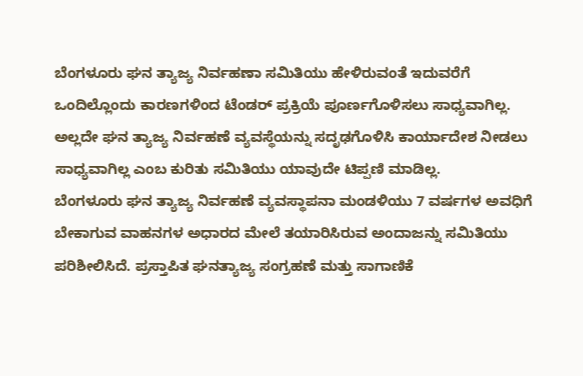ಬೆಂಗಳೂರು ಘನ ತ್ಯಾಜ್ಯ ನಿರ್ವಹಣಾ ಸಮಿತಿಯು ಹೇಳಿರುವಂತೆ ಇದುವರೆಗೆ ಒಂದಿಲ್ಲೊಂದು ಕಾರಣಗಳಿಂದ ಟೆಂಡರ್ ಪ್ರಕ್ರಿಯೆ ಪೂರ್ಣಗೊಳಿಸಲು ಸಾಧ್ಯವಾಗಿಲ್ಲ. ಅಲ್ಲದೇ ಘನ ತ್ಯಾಜ್ಯ ನಿರ್ವಹಣೆ ವ್ಯವಸ್ಥೆಯನ್ನು ಸದೃಢಗೊಳಿಸಿ ಕಾರ್ಯಾದೇಶ ನೀಡಲು ಸಾಧ್ಯವಾಗಿಲ್ಲ ಎಂಬ ಕುರಿತು ಸಮಿತಿಯು ಯಾವುದೇ ಟಿಪ್ಪಣಿ ಮಾಡಿಲ್ಲ.
ಬೆಂಗಳೂರು ಘನ ತ್ಯಾಜ್ಯ ನಿರ್ವಹಣೆ ವ್ಯವಸ್ಥಾಪನಾ ಮಂಡಳಿಯು 7 ವರ್ಷಗಳ ಅವಧಿಗೆ ಬೇಕಾಗುವ ವಾಹನಗಳ ಅಧಾರದ ಮೇಲೆ ತಯಾರಿಸಿರುವ ಅಂದಾಜನ್ನು ಸಮಿತಿಯು ಪರಿಶೀಲಿಸಿದೆ. ಪ್ರಸ್ತಾಪಿತ ಘನತ್ಯಾಜ್ಯ ಸಂಗ್ರಹಣೆ ಮತ್ತು ಸಾಗಾಣಿಕೆ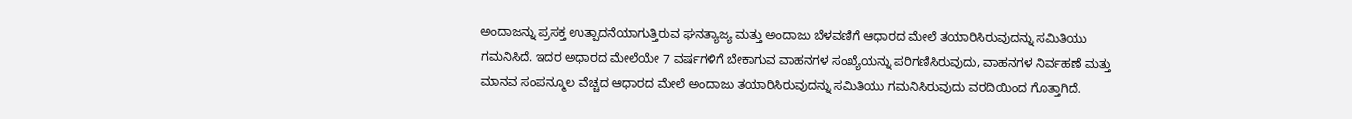ಅಂದಾಜನ್ನು ಪ್ರಸಕ್ತ ಉತ್ಪಾದನೆಯಾಗುತ್ತಿರುವ ಘನತ್ಯಾಜ್ಯ ಮತ್ತು ಅಂದಾಜು ಬೆಳವಣಿಗೆ ಆಧಾರದ ಮೇಲೆ ತಯಾರಿಸಿರುವುದನ್ನು ಸಮಿತಿಯು ಗಮನಿಸಿದೆ. ಇದರ ಅಧಾರದ ಮೇಲೆಯೇ 7 ವರ್ಷಗಳಿಗೆ ಬೇಕಾಗುವ ವಾಹನಗಳ ಸಂಖ್ಯೆಯನ್ನು ಪರಿಗಣಿಸಿರುವುದು, ವಾಹನಗಳ ನಿರ್ವಹಣೆ ಮತ್ತು ಮಾನವ ಸಂಪನ್ಮೂಲ ವೆಚ್ಚದ ಆಧಾರದ ಮೇಲೆ ಅಂದಾಜು ತಯಾರಿಸಿರುವುದನ್ನು ಸಮಿತಿಯು ಗಮನಿಸಿರುವುದು ವರದಿಯಿಂದ ಗೊತ್ತಾಗಿದೆ.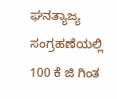ಘನತ್ಯಾಜ್ಯ ಸಂಗ್ರಹಣೆಯಲ್ಲಿ 100 ಕೆ ಜಿ ಗಿಂತ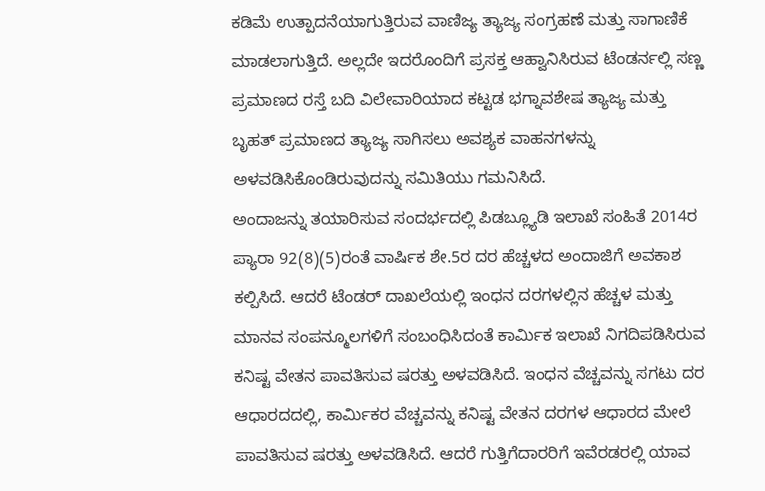ಕಡಿಮೆ ಉತ್ಪಾದನೆಯಾಗುತ್ತಿರುವ ವಾಣಿಜ್ಯ ತ್ಯಾಜ್ಯ ಸಂಗ್ರಹಣೆ ಮತ್ತು ಸಾಗಾಣಿಕೆ ಮಾಡಲಾಗುತ್ತಿದೆ. ಅಲ್ಲದೇ ಇದರೊಂದಿಗೆ ಪ್ರಸಕ್ತ ಆಹ್ವಾನಿಸಿರುವ ಟೆಂಡರ್ನಲ್ಲಿ ಸಣ್ಣ ಪ್ರಮಾಣದ ರಸ್ತೆ ಬದಿ ವಿಲೇವಾರಿಯಾದ ಕಟ್ಟಡ ಭಗ್ನಾವಶೇಷ ತ್ಯಾಜ್ಯ ಮತ್ತು ಬೃಹತ್ ಪ್ರಮಾಣದ ತ್ಯಾಜ್ಯ ಸಾಗಿಸಲು ಅವಶ್ಯಕ ವಾಹನಗಳನ್ನು ಅಳವಡಿಸಿಕೊಂಡಿರುವುದನ್ನು ಸಮಿತಿಯು ಗಮನಿಸಿದೆ.
ಅಂದಾಜನ್ನು ತಯಾರಿಸುವ ಸಂದರ್ಭದಲ್ಲಿ ಪಿಡಬ್ಲ್ಯೂಡಿ ಇಲಾಖೆ ಸಂಹಿತೆ 2014ರ ಪ್ಯಾರಾ 92(8)(5)ರಂತೆ ವಾರ್ಷಿಕ ಶೇ.5ರ ದರ ಹೆಚ್ಚಳದ ಅಂದಾಜಿಗೆ ಅವಕಾಶ ಕಲ್ಪಿಸಿದೆ. ಆದರೆ ಟೆಂಡರ್ ದಾಖಲೆಯಲ್ಲಿ ಇಂಧನ ದರಗಳಲ್ಲಿನ ಹೆಚ್ಚಳ ಮತ್ತು ಮಾನವ ಸಂಪನ್ಮೂಲಗಳಿಗೆ ಸಂಬಂಧಿಸಿದಂತೆ ಕಾರ್ಮಿಕ ಇಲಾಖೆ ನಿಗದಿಪಡಿಸಿರುವ ಕನಿಷ್ಟ ವೇತನ ಪಾವತಿಸುವ ಷರತ್ತು ಅಳವಡಿಸಿದೆ. ಇಂಧನ ವೆಚ್ಚವನ್ನು ಸಗಟು ದರ ಆಧಾರದದಲ್ಲಿ, ಕಾರ್ಮಿಕರ ವೆಚ್ಚವನ್ನು ಕನಿಷ್ಟ ವೇತನ ದರಗಳ ಆಧಾರದ ಮೇಲೆ ಪಾವತಿಸುವ ಷರತ್ತು ಅಳವಡಿಸಿದೆ. ಆದರೆ ಗುತ್ತಿಗೆದಾರರಿಗೆ ಇವೆರಡರಲ್ಲಿ ಯಾವ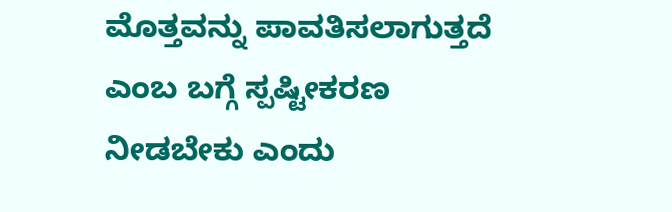ಮೊತ್ತವನ್ನು ಪಾವತಿಸಲಾಗುತ್ತದೆ ಎಂಬ ಬಗ್ಗೆ ಸ್ಪಷ್ಟೀಕರಣ ನೀಡಬೇಕು ಎಂದು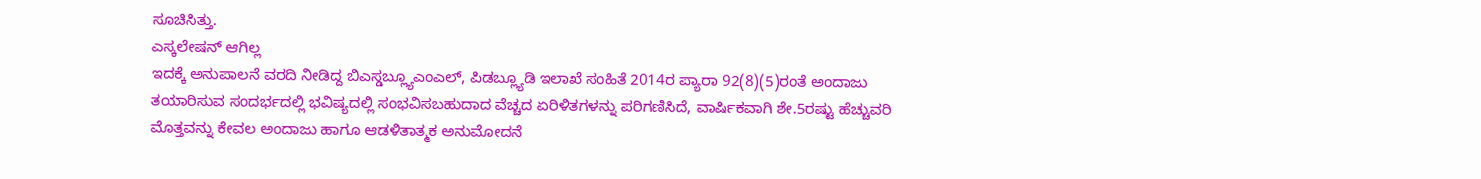ಸೂಚಿಸಿತ್ತು.
ಎಸ್ಕಲೇಷನ್ ಆಗಿಲ್ಲ
ಇದಕ್ಕೆ ಅನುಪಾಲನೆ ವರದಿ ನೀಡಿದ್ದ ಬಿಎಸ್ಡಬ್ಲ್ಯೂಎಂಎಲ್, ಪಿಡಬ್ಲ್ಯೂಡಿ ಇಲಾಖೆ ಸಂಹಿತೆ 2014ರ ಪ್ಯಾರಾ 92(8)(5)ರಂತೆ ಅಂದಾಜು ತಯಾರಿಸುವ ಸಂದರ್ಭದಲ್ಲಿ ಭವಿಷ್ಯದಲ್ಲಿ ಸಂಭವಿಸಬಹುದಾದ ವೆಚ್ಚದ ಏರಿಳಿತಗಳನ್ನು ಪರಿಗಣಿಸಿದೆ, ವಾರ್ಷಿಕವಾಗಿ ಶೇ.5ರಷ್ಟು ಹೆಚ್ಚುವರಿ ಮೊತ್ತವನ್ನು ಕೇವಲ ಅಂದಾಜು ಹಾಗೂ ಆಡಳಿತಾತ್ಮಕ ಅನುಮೋದನೆ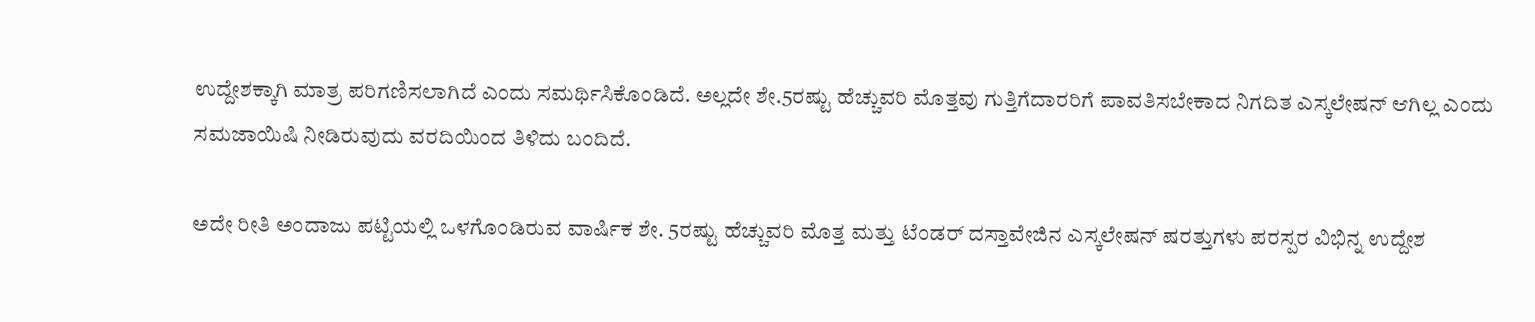ಉದ್ದೇಶಕ್ಕಾಗಿ ಮಾತ್ರ ಪರಿಗಣಿಸಲಾಗಿದೆ ಎಂದು ಸಮರ್ಥಿಸಿಕೊಂಡಿದೆ. ಅಲ್ಲದೇ ಶೇ.5ರಷ್ಟು ಹೆಚ್ಚುವರಿ ಮೊತ್ತವು ಗುತ್ತಿಗೆದಾರರಿಗೆ ಪಾವತಿಸಬೇಕಾದ ನಿಗದಿತ ಎಸ್ಕಲೇಷನ್ ಆಗಿಲ್ಲ ಎಂದು ಸಮಜಾಯಿಷಿ ನೀಡಿರುವುದು ವರದಿಯಿಂದ ತಿಳಿದು ಬಂದಿದೆ.

ಅದೇ ರೀತಿ ಅಂದಾಜು ಪಟ್ಟಿಯಲ್ಲಿ ಒಳಗೊಂಡಿರುವ ವಾರ್ಷಿಕ ಶೇ. 5ರಷ್ಟು ಹೆಚ್ಚುವರಿ ಮೊತ್ತ ಮತ್ತು ಟೆಂಡರ್ ದಸ್ತಾವೇಜಿನ ಎಸ್ಕಲೇಷನ್ ಷರತ್ತುಗಳು ಪರಸ್ಪರ ವಿಭಿನ್ನ ಉದ್ದೇಶ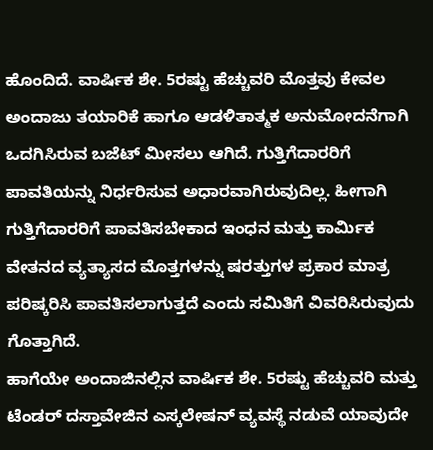ಹೊಂದಿದೆ. ವಾರ್ಷಿಕ ಶೇ. 5ರಷ್ಟು ಹೆಚ್ಚುವರಿ ಮೊತ್ತವು ಕೇವಲ ಅಂದಾಜು ತಯಾರಿಕೆ ಹಾಗೂ ಆಡಳಿತಾತ್ಮಕ ಅನುಮೋದನೆಗಾಗಿ ಒದಗಿಸಿರುವ ಬಜೆಟ್ ಮೀಸಲು ಆಗಿದೆ. ಗುತ್ತಿಗೆದಾರರಿಗೆ ಪಾವತಿಯನ್ನು ನಿರ್ಧರಿಸುವ ಅಧಾರವಾಗಿರುವುದಿಲ್ಲ. ಹೀಗಾಗಿ ಗುತ್ತಿಗೆದಾರರಿಗೆ ಪಾವತಿಸಬೇಕಾದ ಇಂಧನ ಮತ್ತು ಕಾರ್ಮಿಕ ವೇತನದ ವ್ಯತ್ಯಾಸದ ಮೊತ್ತಗಳನ್ನು ಷರತ್ತುಗಳ ಪ್ರಕಾರ ಮಾತ್ರ ಪರಿಷ್ಕರಿಸಿ ಪಾವತಿಸಲಾಗುತ್ತದೆ ಎಂದು ಸಮಿತಿಗೆ ವಿವರಿಸಿರುವುದು ಗೊತ್ತಾಗಿದೆ.
ಹಾಗೆಯೇ ಅಂದಾಜಿನಲ್ಲಿನ ವಾರ್ಷಿಕ ಶೇ. 5ರಷ್ಟು ಹೆಚ್ಚುವರಿ ಮತ್ತು ಟೆಂಡರ್ ದಸ್ತಾವೇಜಿನ ಎಸ್ಕಲೇಷನ್ ವ್ಯವಸ್ಥೆ ನಡುವೆ ಯಾವುದೇ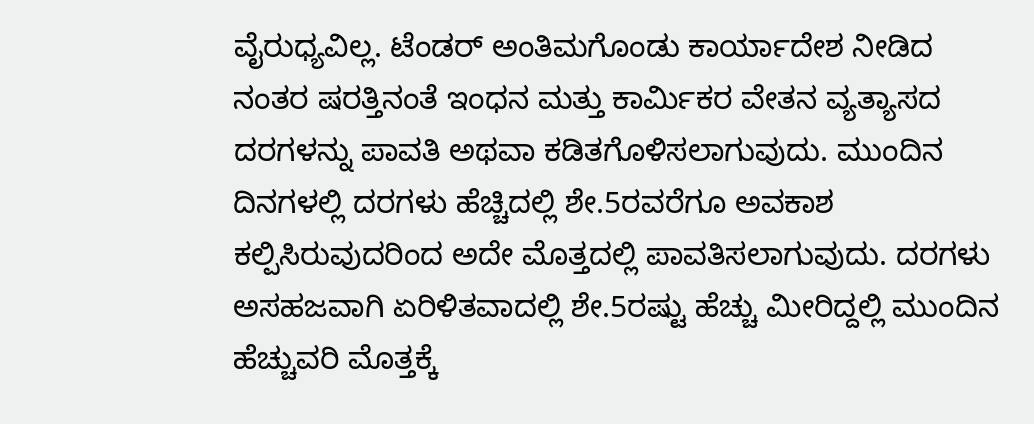ವೈರುಧ್ಯವಿಲ್ಲ. ಟೆಂಡರ್ ಅಂತಿಮಗೊಂಡು ಕಾರ್ಯಾದೇಶ ನೀಡಿದ ನಂತರ ಷರತ್ತಿನಂತೆ ಇಂಧನ ಮತ್ತು ಕಾರ್ಮಿಕರ ವೇತನ ವ್ಯತ್ಯಾಸದ ದರಗಳನ್ನು ಪಾವತಿ ಅಥವಾ ಕಡಿತಗೊಳಿಸಲಾಗುವುದು. ಮುಂದಿನ ದಿನಗಳಲ್ಲಿ ದರಗಳು ಹೆಚ್ಚಿದಲ್ಲಿ ಶೇ.5ರವರೆಗೂ ಅವಕಾಶ ಕಲ್ಪಿಸಿರುವುದರಿಂದ ಅದೇ ಮೊತ್ತದಲ್ಲಿ ಪಾವತಿಸಲಾಗುವುದು. ದರಗಳು ಅಸಹಜವಾಗಿ ಏರಿಳಿತವಾದಲ್ಲಿ ಶೇ.5ರಷ್ಟು ಹೆಚ್ಚು ಮೀರಿದ್ದಲ್ಲಿ ಮುಂದಿನ ಹೆಚ್ಚುವರಿ ಮೊತ್ತಕ್ಕೆ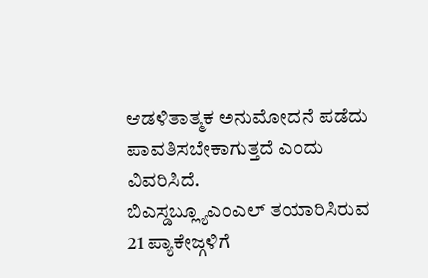ಆಡಳಿತಾತ್ಮಕ ಅನುಮೋದನೆ ಪಡೆದು ಪಾವತಿಸಬೇಕಾಗುತ್ತದೆ ಎಂದು ವಿವರಿಸಿದೆ.
ಬಿಎಸ್ಡಬ್ಲ್ಯೂಎಂಎಲ್ ತಯಾರಿಸಿರುವ 21 ಪ್ಯಾಕೇಜ್ಗಳಿಗೆ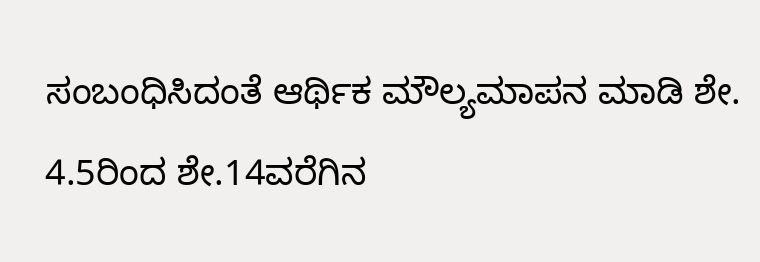ಸಂಬಂಧಿಸಿದಂತೆ ಆರ್ಥಿಕ ಮೌಲ್ಯಮಾಪನ ಮಾಡಿ ಶೇ. 4.5ರಿಂದ ಶೇ.14ವರೆಗಿನ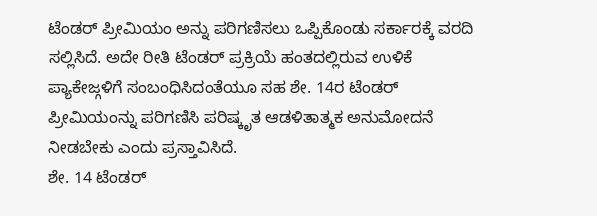ಟೆಂಡರ್ ಪ್ರೀಮಿಯಂ ಅನ್ನು ಪರಿಗಣಿಸಲು ಒಪ್ಪಿಕೊಂಡು ಸರ್ಕಾರಕ್ಕೆ ವರದಿ ಸಲ್ಲಿಸಿದೆ. ಅದೇ ರೀತಿ ಟೆಂಡರ್ ಪ್ರಕ್ರಿಯೆ ಹಂತದಲ್ಲಿರುವ ಉಳಿಕೆ ಪ್ಯಾಕೇಜ್ಗಳಿಗೆ ಸಂಬಂಧಿಸಿದಂತೆಯೂ ಸಹ ಶೇ. 14ರ ಟೆಂಡರ್ ಪ್ರೀಮಿಯಂನ್ನು ಪರಿಗಣಿಸಿ ಪರಿಷ್ಕೃತ ಆಡಳಿತಾತ್ಮಕ ಅನುಮೋದನೆ ನೀಡಬೇಕು ಎಂದು ಪ್ರಸ್ತಾವಿಸಿದೆ.
ಶೇ. 14 ಟೆಂಡರ್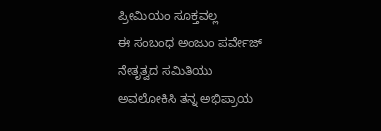ಪ್ರೀಮಿಯಂ ಸೂಕ್ತವಲ್ಲ
ಈ ಸಂಬಂಧ ಅಂಜುಂ ಪರ್ವೇಜ್ ನೇತೃತ್ವದ ಸಮಿತಿಯು ಅವಲೋಕಿಸಿ ತನ್ನ ಅಭಿಪ್ರಾಯ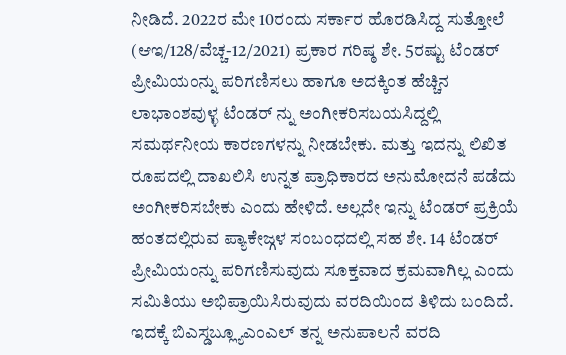ನೀಡಿದೆ. 2022ರ ಮೇ 10ರಂದು ಸರ್ಕಾರ ಹೊರಡಿಸಿದ್ದ ಸುತ್ತೋಲೆ (ಆಇ/128/ವೆಚ್ಚ-12/2021) ಪ್ರಕಾರ ಗರಿಷ್ಠ ಶೇ. 5ರಷ್ಟು ಟೆಂಡರ್ ಪ್ರೀಮಿಯಂನ್ನು ಪರಿಗಣಿಸಲು ಹಾಗೂ ಅದಕ್ಕಿಂತ ಹೆಚ್ಚಿನ ಲಾಭಾಂಶವುಳ್ಳ ಟೆಂಡರ್ ನ್ನು ಅಂಗೀಕರಿಸಬಯಸಿದ್ದಲ್ಲಿ ಸಮರ್ಥನೀಯ ಕಾರಣಗಳನ್ನು ನೀಡಬೇಕು. ಮತ್ತು ಇದನ್ನು ಲಿಖಿತ ರೂಪದಲ್ಲಿ ದಾಖಲಿಸಿ ಉನ್ನತ ಪ್ರಾಧಿಕಾರದ ಅನುಮೋದನೆ ಪಡೆದು ಅಂಗೀಕರಿಸಬೇಕು ಎಂದು ಹೇಳಿದೆ. ಅಲ್ಲದೇ ಇನ್ನು ಟೆಂಡರ್ ಪ್ರಕ್ರಿಯೆ ಹಂತದಲ್ಲಿರುವ ಪ್ಯಾಕೇಜ್ಗಳ ಸಂಬಂಧದಲ್ಲಿ ಸಹ ಶೇ. 14 ಟೆಂಡರ್ ಪ್ರೀಮಿಯಂನ್ನು ಪರಿಗಣಿಸುವುದು ಸೂಕ್ತವಾದ ಕ್ರಮವಾಗಿಲ್ಲ ಎಂದು ಸಮಿತಿಯು ಅಭಿಪ್ರಾಯಿಸಿರುವುದು ವರದಿಯಿಂದ ತಿಳಿದು ಬಂದಿದೆ.
ಇದಕ್ಕೆ ಬಿಎಸ್ಡಬ್ಲ್ಯೂಎಂಎಲ್ ತನ್ನ ಅನುಪಾಲನೆ ವರದಿ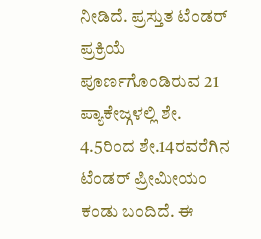ನೀಡಿದೆ. ಪ್ರಸ್ತುತ ಟೆಂಡರ್ ಪ್ರಕ್ರಿಯೆ ಪೂರ್ಣಗೊಂಡಿರುವ 21 ಪ್ಯಾಕೇಜ್ಗಳಲ್ಲಿ ಶೇ. 4.5ರಿಂದ ಶೇ.14ರವರೆಗಿನ ಟೆಂಡರ್ ಪ್ರೀಮೀಯಂ ಕಂಡು ಬಂದಿದೆ. ಈ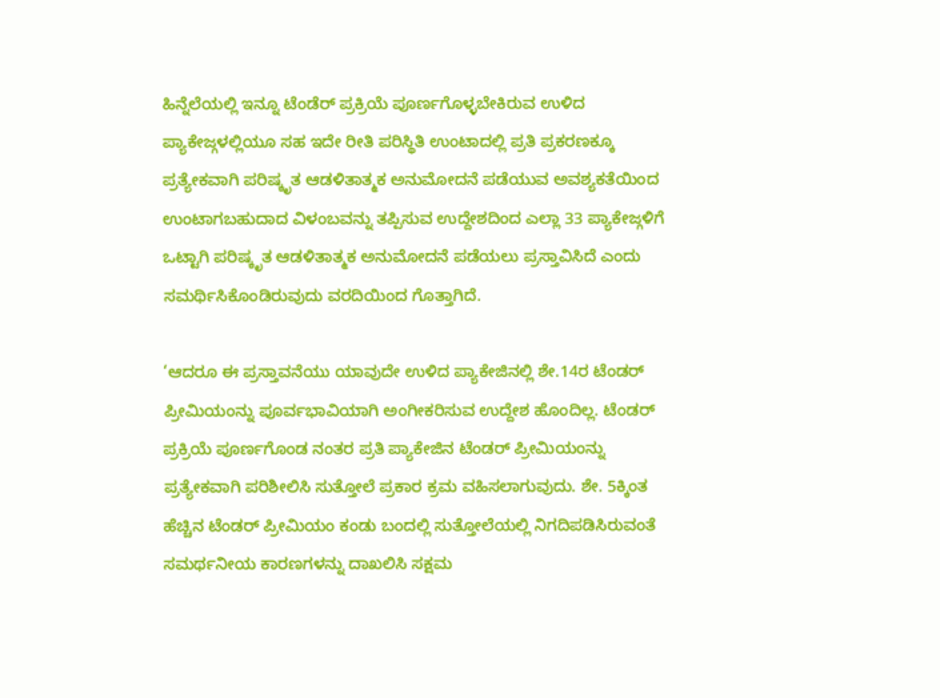ಹಿನ್ನೆಲೆಯಲ್ಲಿ ಇನ್ನೂ ಟೆಂಡೆರ್ ಪ್ರಕ್ರಿಯೆ ಪೂರ್ಣಗೊಳ್ಳಬೇಕಿರುವ ಉಳಿದ ಪ್ಯಾಕೇಜ್ಗಳಲ್ಲಿಯೂ ಸಹ ಇದೇ ರೀತಿ ಪರಿಸ್ಥಿತಿ ಉಂಟಾದಲ್ಲಿ ಪ್ರತಿ ಪ್ರಕರಣಕ್ಕೂ ಪ್ರತ್ಯೇಕವಾಗಿ ಪರಿಷ್ಕೃತ ಆಡಳಿತಾತ್ಮಕ ಅನುಮೋದನೆ ಪಡೆಯುವ ಅವಶ್ಯಕತೆಯಿಂದ ಉಂಟಾಗಬಹುದಾದ ವಿಳಂಬವನ್ನು ತಪ್ಪಿಸುವ ಉದ್ದೇಶದಿಂದ ಎಲ್ಲಾ 33 ಪ್ಯಾಕೇಜ್ಗಳಿಗೆ ಒಟ್ಟಾಗಿ ಪರಿಷ್ಕೃತ ಆಡಳಿತಾತ್ಮಕ ಅನುಮೋದನೆ ಪಡೆಯಲು ಪ್ರಸ್ತಾವಿಸಿದೆ ಎಂದು ಸಮರ್ಥಿಸಿಕೊಂಡಿರುವುದು ವರದಿಯಿಂದ ಗೊತ್ತಾಗಿದೆ.

‘ಆದರೂ ಈ ಪ್ರಸ್ತಾವನೆಯು ಯಾವುದೇ ಉಳಿದ ಪ್ಯಾಕೇಜಿನಲ್ಲಿ ಶೇ.14ರ ಟೆಂಡರ್ ಪ್ರೀಮಿಯಂನ್ನು ಪೂರ್ವಭಾವಿಯಾಗಿ ಅಂಗೀಕರಿಸುವ ಉದ್ದೇಶ ಹೊಂದಿಲ್ಲ. ಟೆಂಡರ್ ಪ್ರಕ್ರಿಯೆ ಪೂರ್ಣಗೊಂಡ ನಂತರ ಪ್ರತಿ ಪ್ಯಾಕೇಜಿನ ಟೆಂಡರ್ ಪ್ರೀಮಿಯಂನ್ನು ಪ್ರತ್ಯೇಕವಾಗಿ ಪರಿಶೀಲಿಸಿ ಸುತ್ತೋಲೆ ಪ್ರಕಾರ ಕ್ರಮ ವಹಿಸಲಾಗುವುದು. ಶೇ. 5ಕ್ಕಿಂತ ಹೆಚ್ಚಿನ ಟೆಂಡರ್ ಪ್ರೀಮಿಯಂ ಕಂಡು ಬಂದಲ್ಲಿ ಸುತ್ತೋಲೆಯಲ್ಲಿ ನಿಗದಿಪಡಿಸಿರುವಂತೆ ಸಮರ್ಥನೀಯ ಕಾರಣಗಳನ್ನು ದಾಖಲಿಸಿ ಸಕ್ಷಮ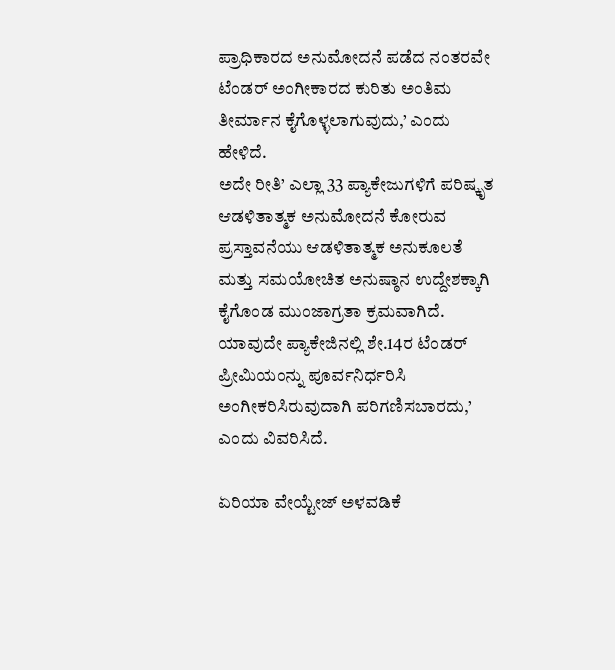ಪ್ರಾಧಿಕಾರದ ಅನುಮೋದನೆ ಪಡೆದ ನಂತರವೇ ಟೆಂಡರ್ ಅಂಗೀಕಾರದ ಕುರಿತು ಅಂತಿಮ ತೀರ್ಮಾನ ಕೈಗೊಳ್ಳಲಾಗುವುದು,’ ಎಂದು ಹೇಳಿದೆ.
ಅದೇ ರೀತಿ’ ಎಲ್ಲಾ 33 ಪ್ಯಾಕೇಜುಗಳಿಗೆ ಪರಿಷ್ಕೃತ ಆಡಳಿತಾತ್ಮಕ ಅನುಮೋದನೆ ಕೋರುವ ಪ್ರಸ್ತಾವನೆಯು ಆಡಳಿತಾತ್ಮಕ ಅನುಕೂಲತೆ ಮತ್ತು ಸಮಯೋಚಿತ ಅನುಷ್ಠಾನ ಉದ್ದೇಶಕ್ಕಾಗಿ ಕೈಗೊಂಡ ಮುಂಜಾಗ್ರತಾ ಕ್ರಮವಾಗಿದೆ. ಯಾವುದೇ ಪ್ಯಾಕೇಜಿನಲ್ಲಿ ಶೇ.14ರ ಟೆಂಡರ್ ಪ್ರೀಮಿಯಂನ್ನು ಪೂರ್ವನಿರ್ಧರಿಸಿ ಅಂಗೀಕರಿಸಿರುವುದಾಗಿ ಪರಿಗಣಿಸಬಾರದು,’ ಎಂದು ವಿವರಿಸಿದೆ.

ಏರಿಯಾ ವೇಯ್ಟೇಜ್ ಅಳವಡಿಕೆ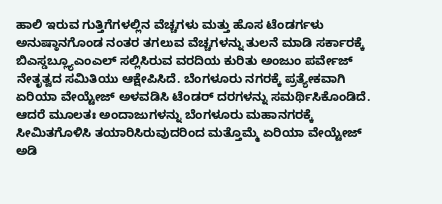ಹಾಲಿ ಇರುವ ಗುತ್ತಿಗೆಗಳಲ್ಲಿನ ವೆಚ್ಚಗಳು ಮತ್ತು ಹೊಸ ಟೆಂಡರ್ಗಳು ಅನುಷ್ಠಾನಗೊಂಡ ನಂತರ ತಗಲುವ ವೆಚ್ಚಗಳನ್ನು ತುಲನೆ ಮಾಡಿ ಸರ್ಕಾರಕ್ಕೆ ಬಿಎಸ್ಡಬ್ಲ್ಯೂಎಂಎಲ್ ಸಲ್ಲಿಸಿರುವ ವರದಿಯ ಕುರಿತು ಅಂಜುಂ ಪರ್ವೇಜ್ ನೇತೃತ್ವದ ಸಮಿತಿಯು ಆಕ್ಷೇಪಿಸಿದೆ. ಬೆಂಗಳೂರು ನಗರಕ್ಕೆ ಪ್ರತ್ಯೇಕವಾಗಿ ಏರಿಯಾ ವೇಯ್ಟೇಜ್ ಅಳವಡಿಸಿ ಟೆಂಡರ್ ದರಗಳನ್ನು ಸಮರ್ಥಿಸಿಕೊಂಡಿದೆ. ಆದರೆ ಮೂಲತಃ ಅಂದಾಜುಗಳನ್ನು ಬೆಂಗಳೂರು ಮಹಾನಗರಕ್ಕೆ ಸೀಮಿತಗೊಳಿಸಿ ತಯಾರಿಸಿರುವುದರಿಂದ ಮತ್ತೊಮ್ಮೆ ಏರಿಯಾ ವೇಯ್ಟೇಜ್ ಅಡಿ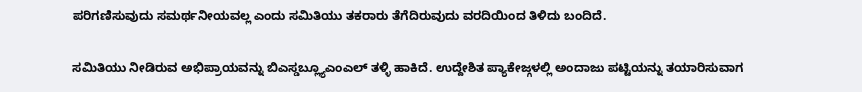ಪರಿಗಣಿಸುವುದು ಸಮರ್ಥನೀಯವಲ್ಲ ಎಂದು ಸಮಿತಿಯು ತಕರಾರು ತೆಗೆದಿರುವುದು ವರದಿಯಿಂದ ತಿಳಿದು ಬಂದಿದೆ.

ಸಮಿತಿಯು ನೀಡಿರುವ ಅಭಿಪ್ರಾಯವನ್ನು ಬಿಎಸ್ಡಬ್ಲ್ಯೂಎಂಎಲ್ ತಳ್ಳಿ ಹಾಕಿದೆ. ಉದ್ದೇಶಿತ ಪ್ಯಾಕೇಜ್ಗಳಲ್ಲಿ ಅಂದಾಜು ಪಟ್ಟಿಯನ್ನು ತಯಾರಿಸುವಾಗ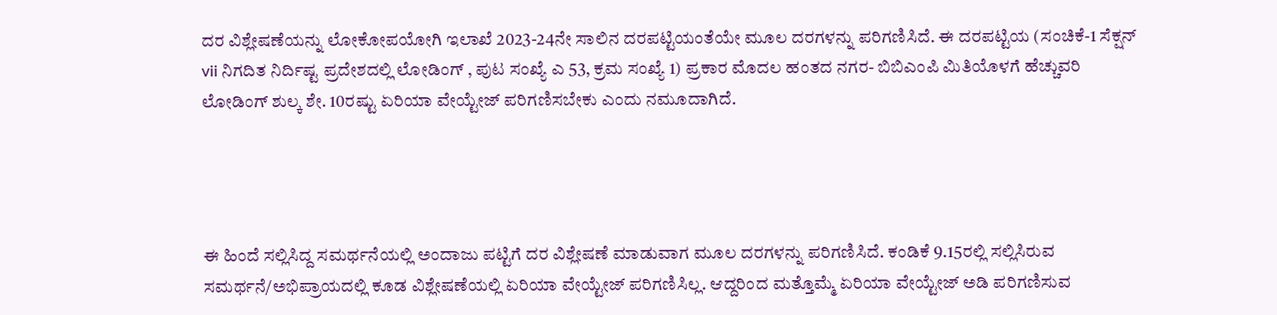ದರ ವಿಶ್ಲೇಷಣೆಯನ್ನು ಲೋಕೋಪಯೋಗಿ ಇಲಾಖೆ 2023-24ನೇ ಸಾಲಿನ ದರಪಟ್ಟಿಯಂತೆಯೇ ಮೂಲ ದರಗಳನ್ನು ಪರಿಗಣಿಸಿದೆ. ಈ ದರಪಟ್ಟಿಯ (ಸಂಚಿಕೆ-1 ಸೆಕ್ಷನ್ vii ನಿಗದಿತ ನಿರ್ದಿಷ್ಟ ಪ್ರದೇಶದಲ್ಲಿ ಲೋಡಿಂಗ್ , ಪುಟ ಸಂಖ್ಯೆ ಎ 53, ಕ್ರಮ ಸಂಖ್ಯೆ 1) ಪ್ರಕಾರ ಮೊದಲ ಹಂತದ ನಗರ- ಬಿಬಿಎಂಪಿ ಮಿತಿಯೊಳಗೆ ಹೆಚ್ಚುವರಿ ಲೋಡಿಂಗ್ ಶುಲ್ಕ ಶೇ. 10ರಷ್ಟು ಏರಿಯಾ ವೇಯ್ಟೇಜ್ ಪರಿಗಣಿಸಬೇಕು ಎಂದು ನಮೂದಾಗಿದೆ.




ಈ ಹಿಂದೆ ಸಲ್ಲಿಸಿದ್ದ ಸಮರ್ಥನೆಯಲ್ಲಿ ಅಂದಾಜು ಪಟ್ಟಿಗೆ ದರ ವಿಶ್ಲೇಷಣೆ ಮಾಡುವಾಗ ಮೂಲ ದರಗಳನ್ನು ಪರಿಗಣಿಸಿದೆ. ಕಂಡಿಕೆ 9.15ರಲ್ಲಿ ಸಲ್ಲಿಸಿರುವ ಸಮರ್ಥನೆ/ಅಭಿಪ್ರಾಯದಲ್ಲಿ ಕೂಡ ವಿಶ್ಲೇಷಣೆಯಲ್ಲಿ ಏರಿಯಾ ವೇಯ್ಟೇಜ್ ಪರಿಗಣಿಸಿಲ್ಲ. ಆದ್ದರಿಂದ ಮತ್ತೊಮ್ಮೆ ಏರಿಯಾ ವೇಯ್ಟೇಜ್ ಅಡಿ ಪರಿಗಣಿಸುವ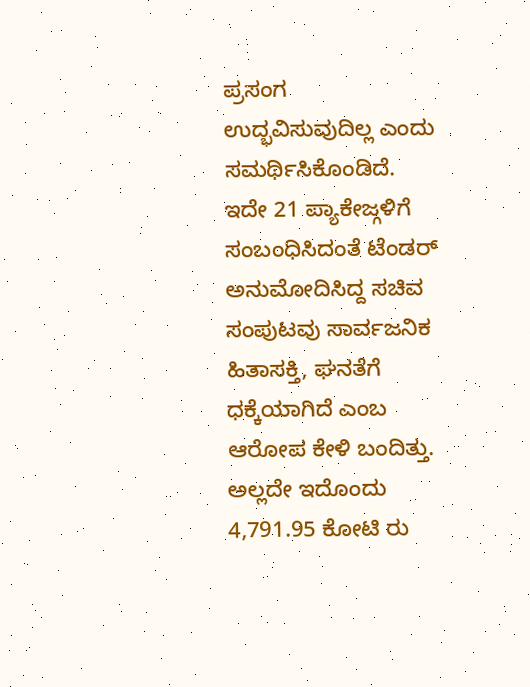ಪ್ರಸಂಗ ಉದ್ಭವಿಸುವುದಿಲ್ಲ ಎಂದು ಸಮರ್ಥಿಸಿಕೊಂಡಿದೆ.
ಇದೇ 21 ಪ್ಯಾಕೇಜ್ಗಳಿಗೆ ಸಂಬಂಧಿಸಿದಂತೆ ಟೆಂಡರ್ ಅನುಮೋದಿಸಿದ್ದ ಸಚಿವ ಸಂಪುಟವು ಸಾರ್ವಜನಿಕ ಹಿತಾಸಕ್ತಿ, ಘನತೆಗೆ ಧಕ್ಕೆಯಾಗಿದೆ ಎಂಬ ಆರೋಪ ಕೇಳಿ ಬಂದಿತ್ತು. ಅಲ್ಲದೇ ಇದೊಂದು 4,791.95 ಕೋಟಿ ರು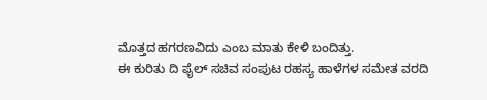ಮೊತ್ತದ ಹಗರಣವಿದು ಎಂಬ ಮಾತು ಕೇಳಿ ಬಂದಿತ್ತು.
ಈ ಕುರಿತು ದಿ ಫೈಲ್ ಸಚಿವ ಸಂಪುಟ ರಹಸ್ಯ ಹಾಳೆಗಳ ಸಮೇತ ವರದಿ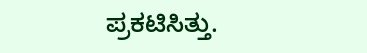ಪ್ರಕಟಿಸಿತ್ತು.